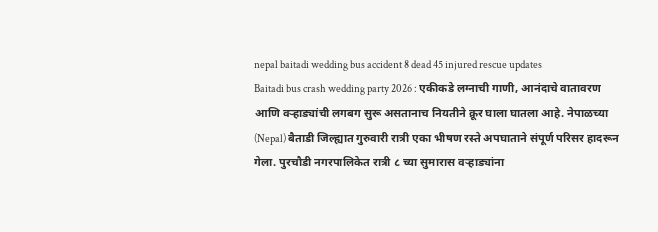nepal baitadi wedding bus accident 8 dead 45 injured rescue updates
Baitadi bus crash wedding party 2026 : एकीकडे लग्नाची गाणी, आनंदाचे वातावरण आणि वऱ्हाड्यांची लगबग सुरू असतानाच नियतीने क्रूर घाला घातला आहे. नेपाळच्या (Nepal) बैताडी जिल्ह्यात गुरुवारी रात्री एका भीषण रस्ते अपघाताने संपूर्ण परिसर हादरून गेला. पुरचौडी नगरपालिकेत रात्री ८ च्या सुमारास वऱ्हाड्यांना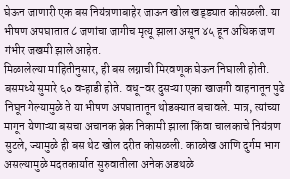घेऊन जाणारी एक बस नियंत्रणाबाहेर जाऊन खोल खड्ड्यात कोसळली. या भीषण अपघातात ८ जणांचा जागीच मृत्यू झाला असून ४५ हून अधिक जण गंभीर जखमी झाले आहेत.
मिळालेल्या माहितीनुसार, ही बस लग्नाची मिरवणूक घेऊन निघाली होती. बसमध्ये सुमारे ६० वऱ्हाडी होते. वधू-वर दुसऱ्या एका खाजगी वाहनातून पुढे निघून गेल्यामुळे ते या भीषण अपघातातून थोडक्यात बचावले. मात्र, त्यांच्या मागून येणाऱ्या बसचा अचानक ब्रेक निकामी झाला किंवा चालकाचे नियंत्रण सुटले, ज्यामुळे ही बस थेट खोल दरीत कोसळली. काळोख आणि दुर्गम भाग असल्यामुळे मदतकार्यात सुरुवातीला अनेक अडथळे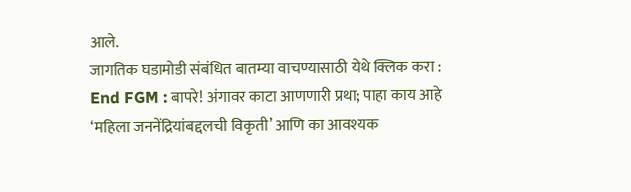आले.
जागतिक घडामोडी संबंधित बातम्या वाचण्यासाठी येथे क्लिक करा : End FGM : बापरे! अंगावर काटा आणणारी प्रथा; पाहा काय आहे ‘महिला जननेंद्रियांबद्दलची विकृती’ आणि का आवश्यक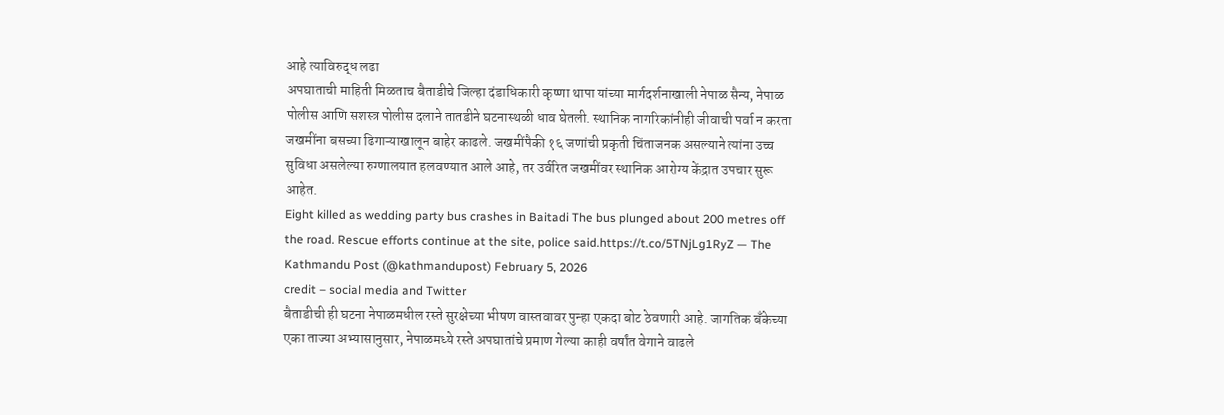आहे त्याविरुद्ध लढा
अपघाताची माहिती मिळताच बैताडीचे जिल्हा दंडाधिकारी कृष्णा थापा यांच्या मार्गदर्शनाखाली नेपाळ सैन्य, नेपाळ पोलीस आणि सशस्त्र पोलीस दलाने तातडीने घटनास्थळी धाव घेतली. स्थानिक नागरिकांनीही जीवाची पर्वा न करता जखमींना बसच्या ढिगाऱ्याखालून बाहेर काढले. जखमींपैकी १६ जणांची प्रकृती चिंताजनक असल्याने त्यांना उच्च सुविधा असलेल्या रुग्णालयात हलवण्यात आले आहे, तर उर्वरित जखमींवर स्थानिक आरोग्य केंद्रात उपचार सुरू आहेत.
Eight killed as wedding party bus crashes in Baitadi The bus plunged about 200 metres off the road. Rescue efforts continue at the site, police said.https://t.co/5TNjLg1RyZ — The Kathmandu Post (@kathmandupost) February 5, 2026
credit – social media and Twitter
बैताडीची ही घटना नेपाळमधील रस्ते सुरक्षेच्या भीषण वास्तवावर पुन्हा एकदा बोट ठेवणारी आहे. जागतिक बँकेच्या एका ताज्या अभ्यासानुसार, नेपाळमध्ये रस्ते अपघातांचे प्रमाण गेल्या काही वर्षांत वेगाने वाढले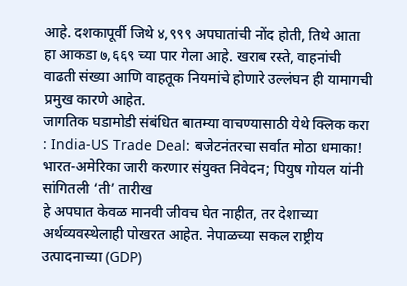आहे. दशकापूर्वी जिथे ४,९९९ अपघातांची नोंद होती, तिथे आता हा आकडा ७,६६९ च्या पार गेला आहे. खराब रस्ते, वाहनांची वाढती संख्या आणि वाहतूक नियमांचे होणारे उल्लंघन ही यामागची प्रमुख कारणे आहेत.
जागतिक घडामोडी संबंधित बातम्या वाचण्यासाठी येथे क्लिक करा : India-US Trade Deal: बजेटनंतरचा सर्वात मोठा धमाका! भारत-अमेरिका जारी करणार संयुक्त निवेदन; पियुष गोयल यांनी सांगितली ‘ती’ तारीख
हे अपघात केवळ मानवी जीवच घेत नाहीत, तर देशाच्या अर्थव्यवस्थेलाही पोखरत आहेत. नेपाळच्या सकल राष्ट्रीय उत्पादनाच्या (GDP)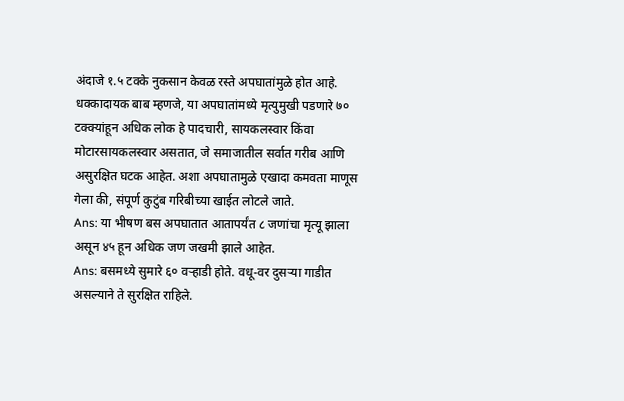अंदाजे १.५ टक्के नुकसान केवळ रस्ते अपघातांमुळे होत आहे. धक्कादायक बाब म्हणजे, या अपघातांमध्ये मृत्युमुखी पडणारे ७० टक्क्यांहून अधिक लोक हे पादचारी, सायकलस्वार किंवा मोटारसायकलस्वार असतात, जे समाजातील सर्वात गरीब आणि असुरक्षित घटक आहेत. अशा अपघातामुळे एखादा कमवता माणूस गेला की, संपूर्ण कुटुंब गरिबीच्या खाईत लोटले जाते.
Ans: या भीषण बस अपघातात आतापर्यंत ८ जणांचा मृत्यू झाला असून ४५ हून अधिक जण जखमी झाले आहेत.
Ans: बसमध्ये सुमारे ६० वऱ्हाडी होते. वधू-वर दुसऱ्या गाडीत असल्याने ते सुरक्षित राहिले.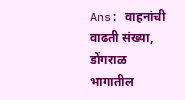Ans: वाहनांची वाढती संख्या, डोंगराळ भागातील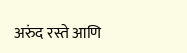अरुंद रस्ते आणि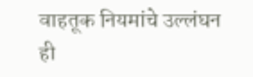वाहतूक नियमांचे उल्लंघन ही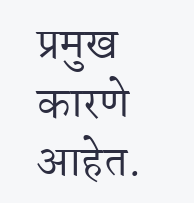प्रमुख कारणे आहेत.